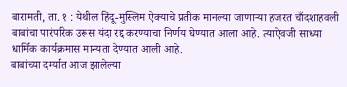बारामती, ता. १ : येथील हिंदू-मुस्लिम ऐक्याचे प्रतीक मानल्या जाणाऱ्या हजरत चाँदशाहवली बाबांचा पारंपरिक उरूस यंदा रद्द करण्याचा निर्णय घेण्यात आला आहे. त्याऐवजी साध्या धार्मिक कार्यक्रमास मान्यता देण्यात आली आहे.
बाबांच्या दर्ग्यात आज झालेल्या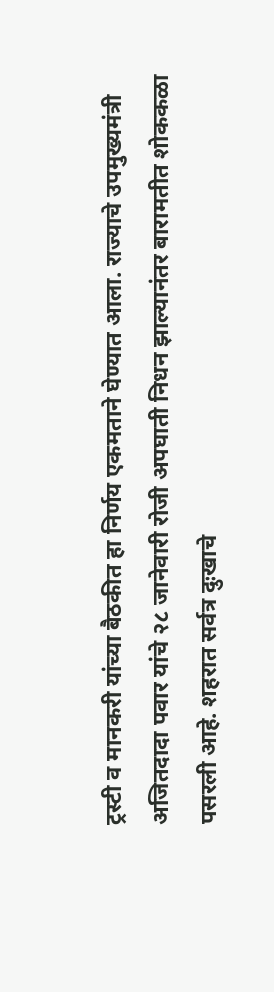ट्रस्टी व मानकरी यांच्या बैठकीत हा निर्णय एकमताने घेण्यात आला. राज्याचे उपमुख्यमंत्री अजितदादा पवार यांचे २८ जानेवारी रोजी अपघाती निधन झाल्यानंतर बारामतीत शोककळा पसरली आहे. शहरात सर्वत्र दुःखाचे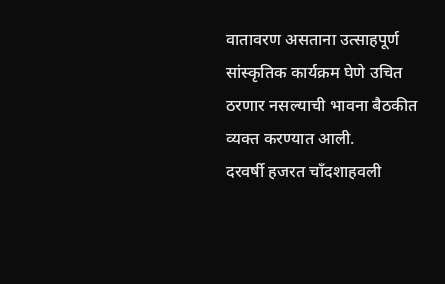वातावरण असताना उत्साहपूर्ण सांस्कृतिक कार्यक्रम घेणे उचित ठरणार नसल्याची भावना बैठकीत व्यक्त करण्यात आली.
दरवर्षी हजरत चाँदशाहवली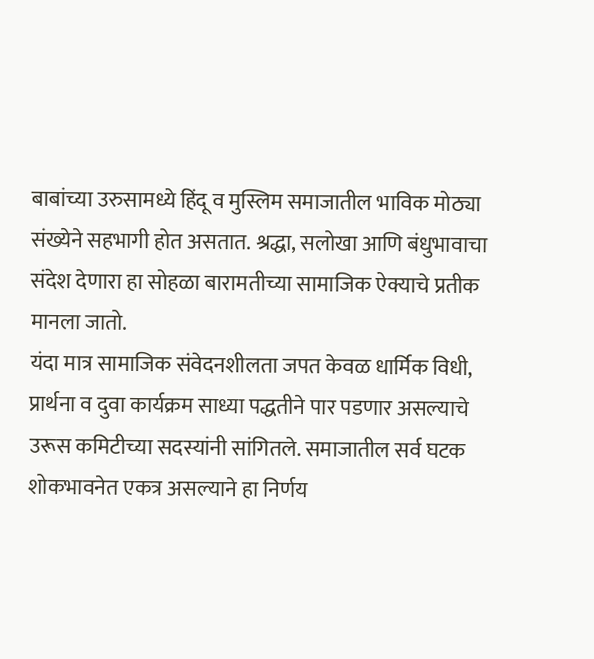बाबांच्या उरुसामध्ये हिंदू व मुस्लिम समाजातील भाविक मोठ्या संख्येने सहभागी होत असतात. श्रद्धा, सलोखा आणि बंधुभावाचा संदेश देणारा हा सोहळा बारामतीच्या सामाजिक ऐक्याचे प्रतीक मानला जातो.
यंदा मात्र सामाजिक संवेदनशीलता जपत केवळ धार्मिक विधी, प्रार्थना व दुवा कार्यक्रम साध्या पद्धतीने पार पडणार असल्याचे उरूस कमिटीच्या सदस्यांनी सांगितले. समाजातील सर्व घटक शोकभावनेत एकत्र असल्याने हा निर्णय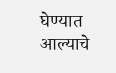घेण्यात आल्याचे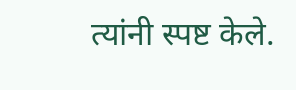त्यांनी स्पष्ट केले.